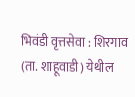भिवंडी वृत्तसेवा : शिरगाव (ता. शाहूवाडी) येथील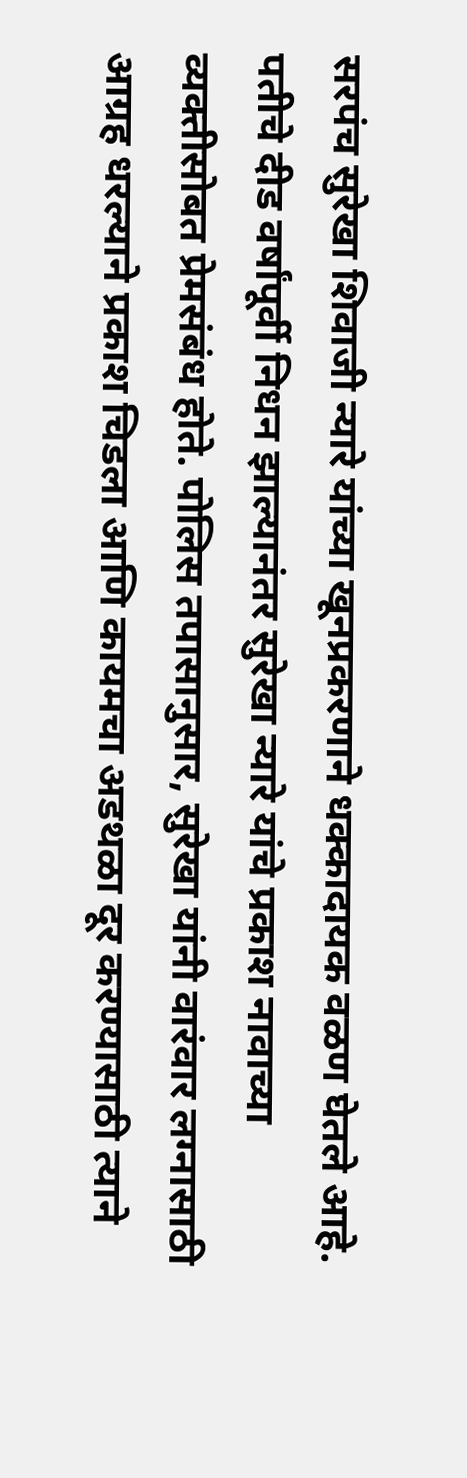सरपंच सुरेखा शिवाजी न्यारे यांच्या खूनप्रकरणाने धक्कादायक वळण घेतले आहे. पतीचे दीड वर्षांपूर्वी निधन झाल्यानंतर सुरेखा न्यारे यांचे प्रकाश नावाच्या व्यक्तीसोबत प्रेमसंबंध होते. पोलिस तपासानुसार, सुरेखा यांनी वारंवार लग्नासाठी आग्रह धरल्याने प्रकाश चिडला आणि कायमचा अडथळा दूर करण्यासाठी त्याने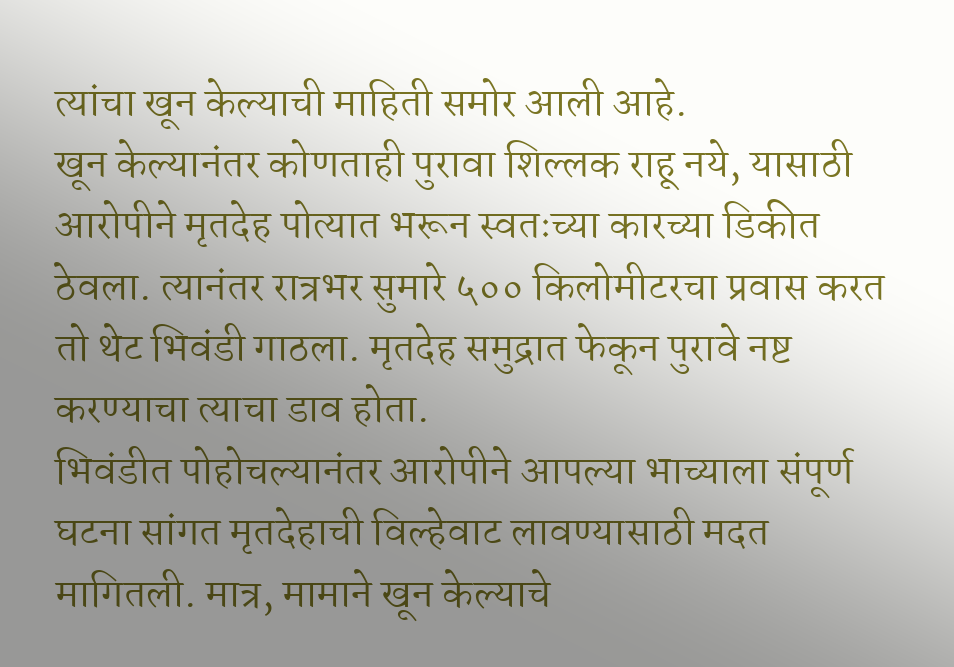त्यांचा खून केल्याची माहिती समोर आली आहे.
खून केल्यानंतर कोणताही पुरावा शिल्लक राहू नये, यासाठी आरोपीने मृतदेह पोत्यात भरून स्वतःच्या कारच्या डिकीत ठेवला. त्यानंतर रात्रभर सुमारे ५०० किलोमीटरचा प्रवास करत तो थेट भिवंडी गाठला. मृतदेह समुद्रात फेकून पुरावे नष्ट करण्याचा त्याचा डाव होता.
भिवंडीत पोहोचल्यानंतर आरोपीने आपल्या भाच्याला संपूर्ण घटना सांगत मृतदेहाची विल्हेवाट लावण्यासाठी मदत मागितली. मात्र, मामाने खून केल्याचे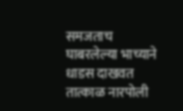समजताच घाबरलेल्या भाच्याने धाडस दाखवत तात्काळ नारपोली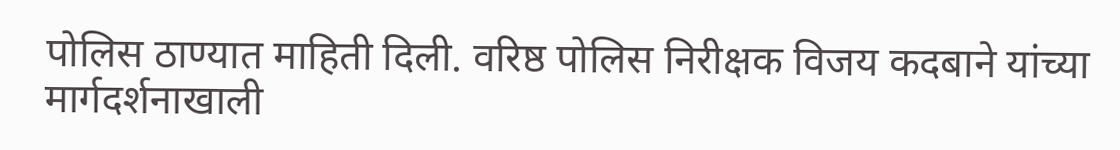पोलिस ठाण्यात माहिती दिली. वरिष्ठ पोलिस निरीक्षक विजय कदबाने यांच्या मार्गदर्शनाखाली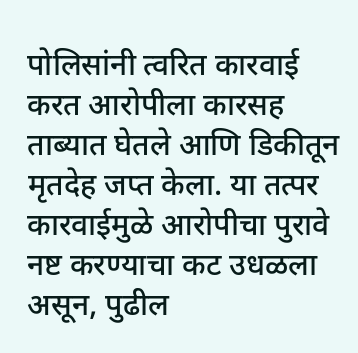पोलिसांनी त्वरित कारवाई करत आरोपीला कारसह ताब्यात घेतले आणि डिकीतून मृतदेह जप्त केला. या तत्पर कारवाईमुळे आरोपीचा पुरावे नष्ट करण्याचा कट उधळला असून, पुढील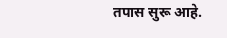तपास सुरू आहे.